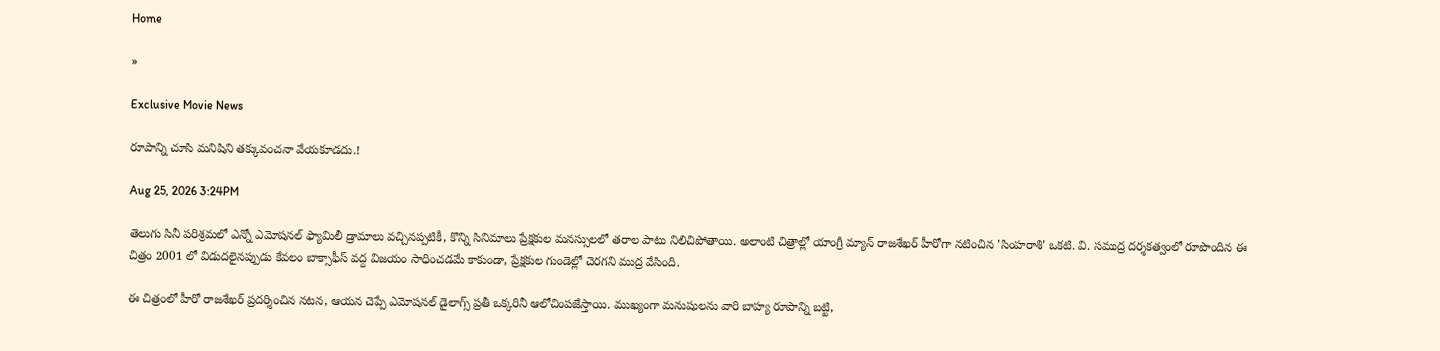Home

»

Exclusive Movie News

రూపాన్ని చూసి మనిషిని తక్కువంచనా వేయకూడదు.!

Aug 25, 2026 3:24PM

తెలుగు సినీ పరిశ్రమలో ఎన్నో ఎమోషనల్ ఫ్యామిలీ డ్రామాలు వచ్చినప్పటికీ, కొన్ని సినిమాలు ప్రేక్షకుల మనస్సులలో తరాల పాటు నిలిచిపోతాయి. అలాంటి చిత్రాల్లో యాంగ్రీ మ్యాన్ రాజశేఖర్ హీరోగా నటించిన 'సింహరాశి' ఒకటి. వి. సముద్ర దర్శకత్వంలో రూపొందిన ఈ చిత్రం 2001 లో విడుదలైనప్పుడు కేవలం బాక్సాఫీస్ వద్ద విజయం సాధించడమే కాకుండా, ప్రేక్షకుల గుండెల్లో చెరగని ముద్ర వేసింది.

ఈ చిత్రంలో హీరో రాజశేఖర్ ప్రదర్శించిన నటన, ఆయన చెప్పే ఎమోషనల్ డైలాగ్స్ ప్రతీ ఒక్కరినీ ఆలోచింపజేస్తాయి. ముఖ్యంగా మనుషులను వారి బాహ్య రూపాన్ని బట్టి,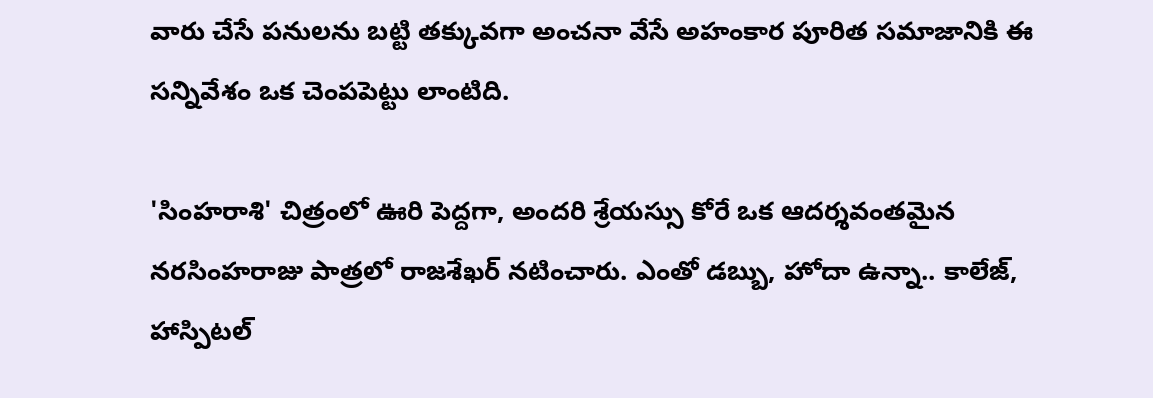వారు చేసే పనులను బట్టి తక్కువగా అంచనా వేసే అహంకార పూరిత సమాజానికి ఈ సన్నివేశం ఒక చెంపపెట్టు లాంటిది.

'సింహరాశి' చిత్రంలో ఊరి పెద్దగా, అందరి శ్రేయస్సు కోరే ఒక ఆదర్శవంతమైన నరసింహరాజు పాత్రలో రాజశేఖర్‌ నటించారు. ఎంతో డబ్బు, హోదా ఉన్నా.. కాలేజ్, హాస్పిటల్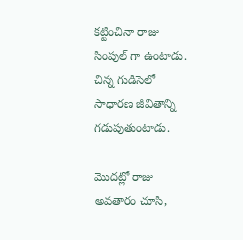కట్టించినా రాజు సింపుల్ గా ఉంటాడు. చిన్న గుడిసెలో సాధారణ జీవితాన్ని గడుపుతుంటాడు.

మొదట్లో రాజు అవతారం చూసి,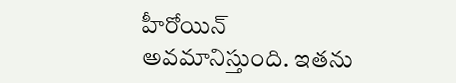హీరోయిన్ అవమానిస్తుంది. ఇతను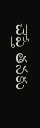చెప్తే తనకు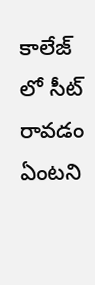కాలేజ్ లో సీట్ రావడం ఏంటని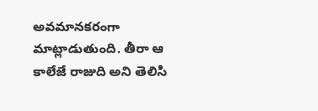అవమానకరంగా మాట్లాడుతుంది. తీరా ఆ కాలేజే రాజుది అని తెలిసి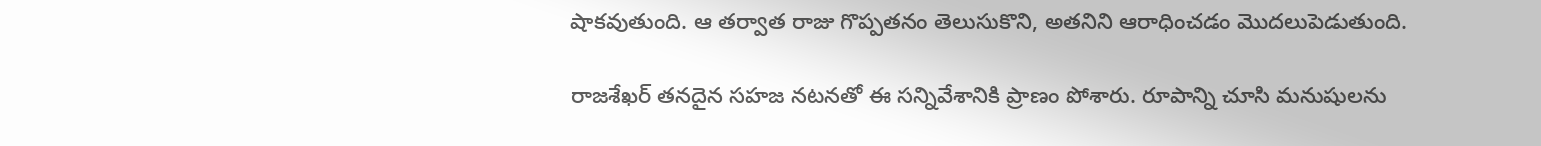షాకవుతుంది. ఆ తర్వాత రాజు గొప్పతనం తెలుసుకొని, అతనిని ఆరాధించడం మొదలుపెడుతుంది.

రాజశేఖర్ తనదైన సహజ నటనతో ఈ సన్నివేశానికి ప్రాణం పోశారు. రూపాన్ని చూసి మనుషులను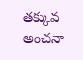తక్కువ అంచనా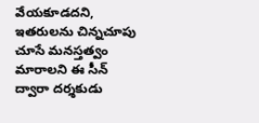వేయకూడదని, ఇతరులను చిన్నచూపు చూసే మనస్తత్వం మారాలని ఈ సీన్ ద్వారా దర్శకుడు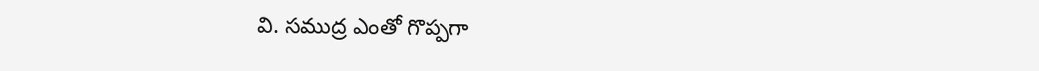వి. సముద్ర ఎంతో గొప్పగా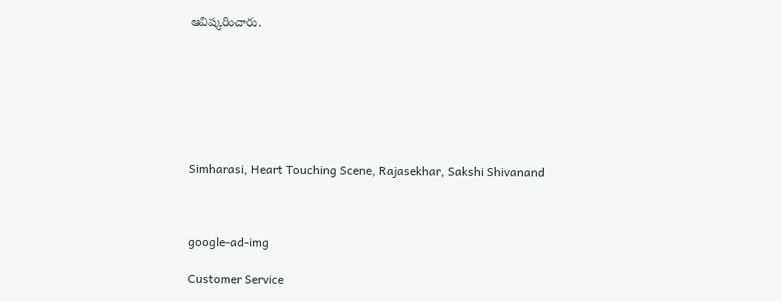ఆవిష్కరించారు.







Simharasi, Heart Touching Scene, Rajasekhar, Sakshi Shivanand



google-ad-img

Customer Service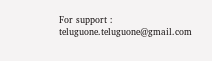For support : teluguone.teluguone@gmail.com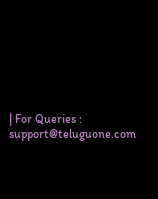| For Queries : support@teluguone.com